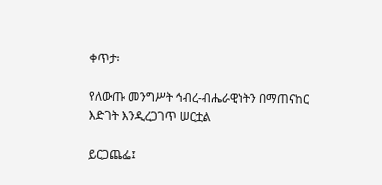ቀጥታ፡

የለውጡ መንግሥት ኅብረ-ብሔራዊነትን በማጠናከር እድገት እንዲረጋገጥ ሠርቷል

ይርጋጨፌ፤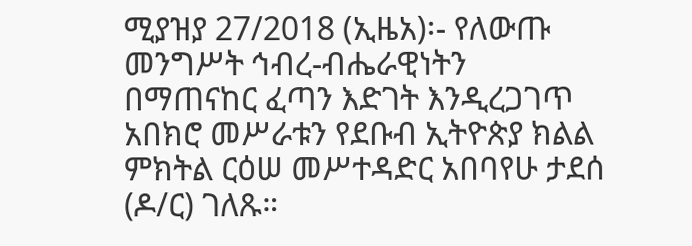ሚያዝያ 27/2018 (ኢዜአ)፡- የለውጡ መንግሥት ኅብረ-ብሔራዊነትን በማጠናከር ፈጣን እድገት እንዲረጋገጥ አበክሮ መሥራቱን የደቡብ ኢትዮጵያ ክልል ምክትል ርዕሠ መሥተዳድር አበባየሁ ታደሰ (ዶ/ር) ገለጹ።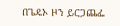በጌዴኦ ዞን ይርጋጨፌ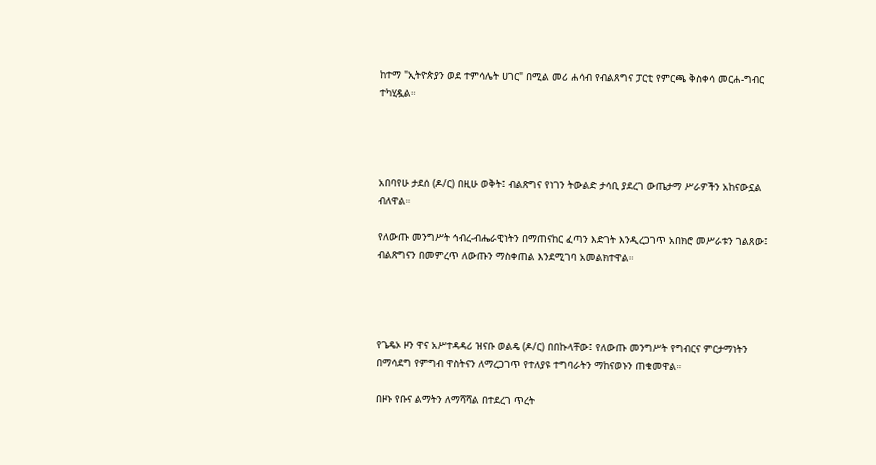ከተማ "ኢትዮጵያን ወደ ተምሳሌት ሀገር" በሚል መሪ ሐሳብ የብልጸግና ፓርቲ የምርጫ ቅስቀሳ መርሐ-ግብር ተካሂዷል።




አበባየሁ ታደሰ (ዶ/ር) በዚሁ ወቅት፤ ብልጽግና የነገን ትውልድ ታሳቢ ያደረገ ውጤታማ ሥራዎችን አከናውኗል ብለዋል።

የለውጡ መንግሥት ኅብረ-ብሔራዊነትን በማጠናከር ፈጣን እድገት እንዲረጋገጥ አበክሮ መሥራቱን ገልጸው፤ ብልጽግናን በመምረጥ ለውጡን ማስቀጠል እንደሚገባ አመልክተዋል።




የጌዴኦ ዞን ዋና አሥተዳዳሪ ዝናቡ ወልዴ (ዶ/ር) በበኩላቸው፤ የለውጡ መንግሥት የግብርና ምርታማነትን በማሳደግ የምግብ ዋስትናን ለማረጋገጥ የተለያዩ ተግባራትን ማከናወኑን ጠቁመዋል።

በዞኑ የቡና ልማትን ለማሻሻል በተደረገ ጥረት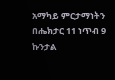አማካይ ምርታማነትን በሔክታር 11 ነጥብ 9 ኩንታል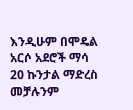እንዲሁም በሞዴል አርሶ አደሮች ማሳ 20 ኩንታል ማድረስ መቻሉንም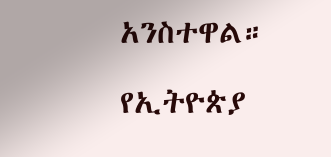አንስተዋል።

የኢትዮጵያ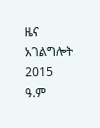ዜና አገልግሎት
2015
ዓ.ም